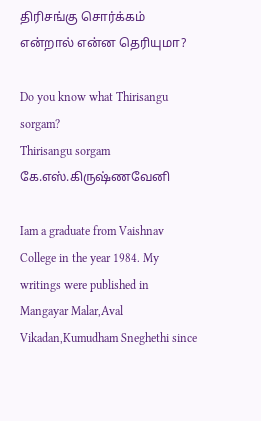திரிசங்கு சொர்க்கம் என்றால் என்ன தெரியுமா?

Do you know what Thirisangu sorgam?
Thirisangu sorgam
கே.எஸ்.கிருஷ்ணவேனி

Iam a graduate from Vaishnav College in the year 1984. My writings were published in Mangayar Malar,Aval Vikadan,Kumudham Sneghethi since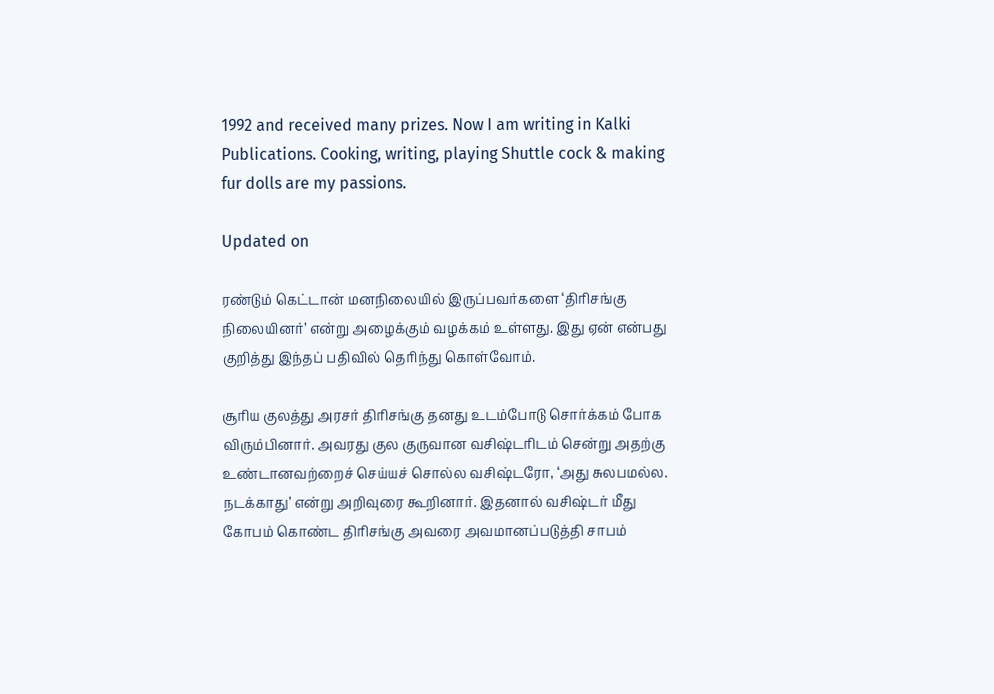1992 and received many prizes. Now I am writing in Kalki Publications. Cooking, writing, playing Shuttle cock & making fur dolls are my passions.

Updated on

ரண்டும் கெட்டான் மனநிலையில் இருப்பவர்களை ‘திரிசங்கு நிலையினர்’ என்று அழைக்கும் வழக்கம் உள்ளது. இது ஏன் என்பது குறித்து இந்தப் பதிவில் தெரிந்து கொள்வோம்.

சூரிய குலத்து அரசர் திரிசங்கு தனது உடம்போடு சொர்க்கம் போக விரும்பினார். அவரது குல குருவான வசிஷ்டரிடம் சென்று அதற்கு உண்டானவற்றைச் செய்யச் சொல்ல வசிஷ்டரோ, ‘அது சுலபமல்ல. நடக்காது’ என்று அறிவுரை கூறினார். இதனால் வசிஷ்டர் மீது கோபம் கொண்ட திரிசங்கு அவரை அவமானப்படுத்தி சாபம்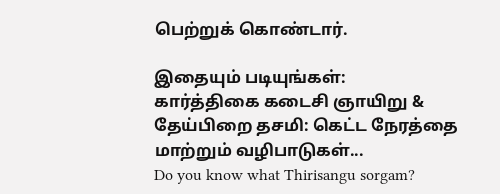பெற்றுக் கொண்டார்.

இதையும் படியுங்கள்:
கார்த்திகை கடைசி ஞாயிறு & தேய்பிறை தசமி: கெட்ட நேரத்தை மாற்றும் வழிபாடுகள்...
Do you know what Thirisangu sorgam?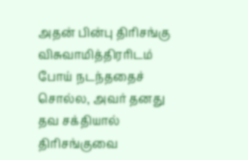அதன் பின்பு திரிசங்கு விசுவாமித்திரரிடம் போய் நடந்ததைச் சொல்ல, அவர் தனது தவ சக்தியால் திரிசங்குவை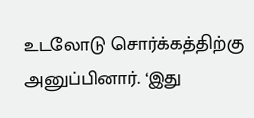உடலோடு சொர்க்கத்திற்கு அனுப்பினார். ‘இது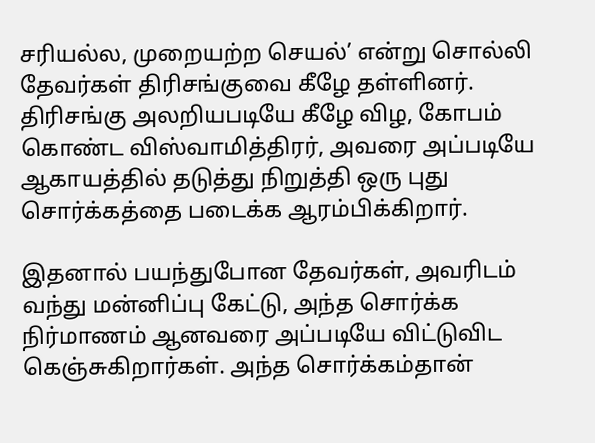சரியல்ல, முறையற்ற செயல்’ என்று சொல்லி தேவர்கள் திரிசங்குவை கீழே தள்ளினர். திரிசங்கு அலறியபடியே கீழே விழ, கோபம் கொண்ட விஸ்வாமித்திரர், அவரை அப்படியே ஆகாயத்தில் தடுத்து நிறுத்தி ஒரு புது சொர்க்கத்தை படைக்க ஆரம்பிக்கிறார்.

இதனால் பயந்துபோன தேவர்கள், அவரிடம் வந்து மன்னிப்பு கேட்டு, அந்த சொர்க்க நிர்மாணம் ஆனவரை அப்படியே விட்டுவிட கெஞ்சுகிறார்கள். அந்த சொர்க்கம்தான்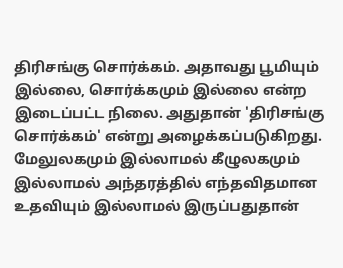திரிசங்கு சொர்க்கம். அதாவது பூமியும் இல்லை, சொர்க்கமும் இல்லை என்ற இடைப்பட்ட நிலை. அதுதான் 'திரிசங்கு சொர்க்கம்' என்று அழைக்கப்படுகிறது. மேலுலகமும் இல்லாமல் கீழுலகமும் இல்லாமல் அந்தரத்தில் எந்தவிதமான உதவியும் இல்லாமல் இருப்பதுதான்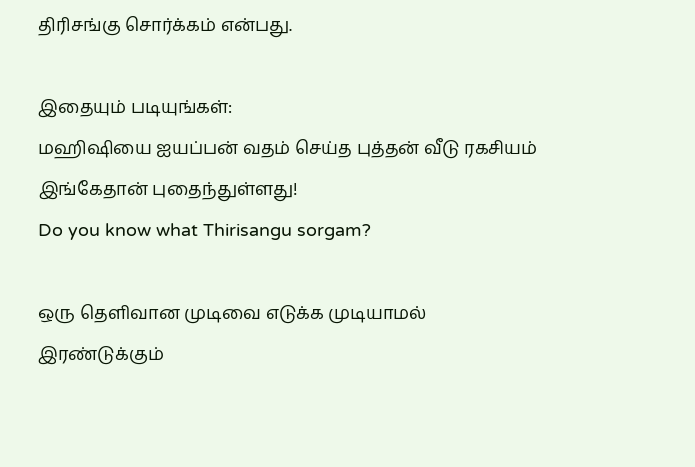திரிசங்கு சொர்க்கம் என்பது.

இதையும் படியுங்கள்:
மஹிஷியை ஐயப்பன் வதம் செய்த புத்தன் வீடு ரகசியம் இங்கேதான் புதைந்துள்ளது!
Do you know what Thirisangu sorgam?

ஒரு தெளிவான முடிவை எடுக்க முடியாமல் இரண்டுக்கும்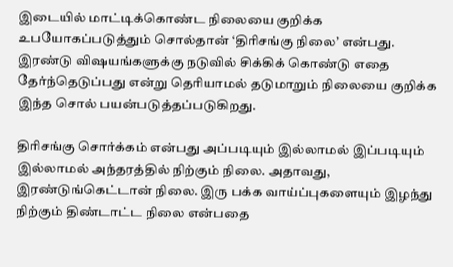இடையில் மாட்டிக்கொண்ட நிலையை குறிக்க உபயோகப்படுத்தும் சொல்தான் ‘திரிசங்கு நிலை’ என்பது. இரண்டு விஷயங்களுக்கு நடுவில் சிக்கிக் கொண்டு எதை தேர்ந்தெடுப்பது என்று தெரியாமல் தடுமாறும் நிலையை குறிக்க இந்த சொல் பயன்படுத்தப்படுகிறது.

திரிசங்கு சொர்க்கம் என்பது அப்படியும் இல்லாமல் இப்படியும் இல்லாமல் அந்தரத்தில் நிற்கும் நிலை. அதாவது, இரண்டுங்கெட்டான் நிலை. இரு பக்க வாய்ப்புகளையும் இழந்து நிற்கும் திண்டாட்ட நிலை என்பதை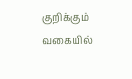குறிக்கும் வகையில்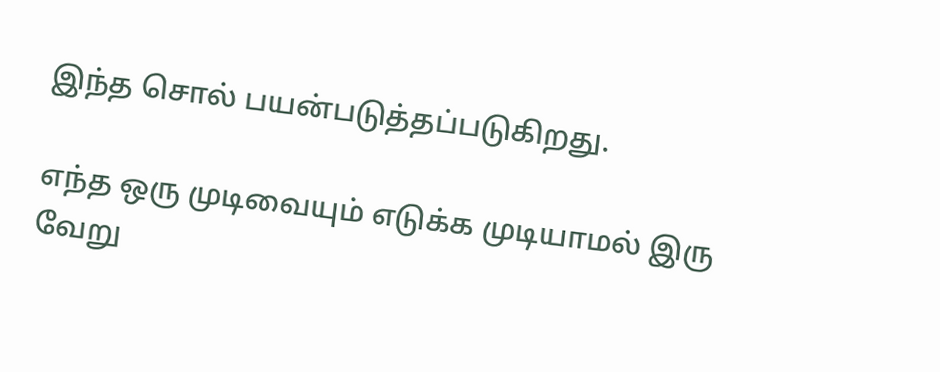இந்த சொல் பயன்படுத்தப்படுகிறது.

எந்த ஒரு முடிவையும் எடுக்க முடியாமல் இரு வேறு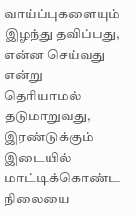வாய்ப்புகளையும் இழந்து தவிப்பது, என்ன செய்வது என்று தெரியாமல் தடுமாறுவது, இரண்டுக்கும் இடையில் மாட்டிக்கொண்ட நிலையை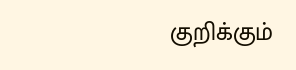குறிக்கும்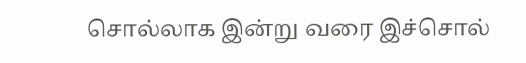சொல்லாக இன்று வரை இச்சொல்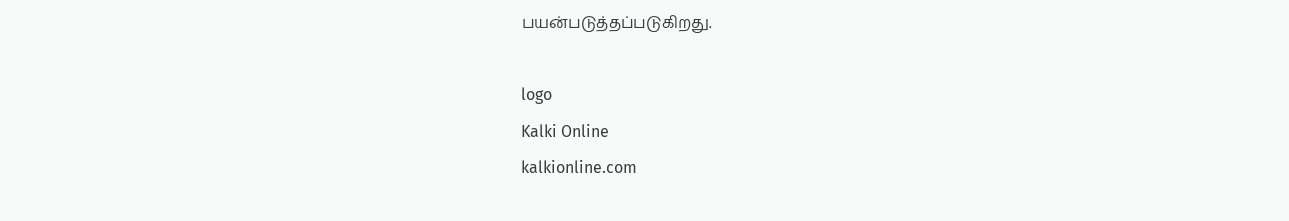பயன்படுத்தப்படுகிறது.

logo
Kalki Online
kalkionline.com